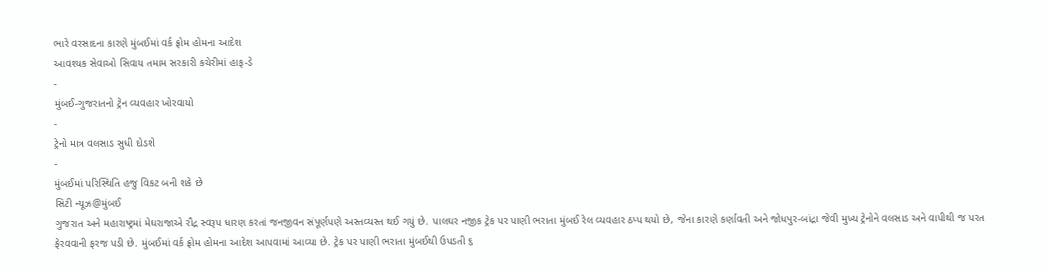ભારે વરસાદના કારણે મુંબઈમાં વર્ક ફ્રોમ હોમના આદેશ
આવશ્યક સેવાઓ સિવાય તમામ સરકારી કચેરીમાં હાફ-ડે
-
મુંબઈ-ગુજરાતનો ટ્રેન વ્યવહાર ખોરવાયો
-
ટ્રેનો માત્ર વલસાડ સુધી દોડશે
-
મુંબઈમાં પરિસ્થિતિ હજુ વિકટ બની શકે છે
સિટી ન્યૂઝ@મુંબઈ
ગુજરાત અને મહારાષ્ટ્રમાં મેઘરાજાએ રૌદ્ર સ્વરૂપ ધારણ કરતાં જનજીવન સંપૂર્ણપણે અસ્તવ્યસ્ત થઈ ગયું છે. પાલઘર નજીક ટ્રેક પર પાણી ભરાતા મુંબઈ રેલ વ્યવહાર ઠપ્પ થયો છે, જેના કારણે કર્ણાવતી અને જોધપુર-બાંદ્રા જેવી મુખ્ય ટ્રેનોને વલસાડ અને વાપીથી જ પરત ફેરવવાની ફરજ પડી છે. મુંબઈમાં વર્ક ફ્રોમ હોમના આદેશ આપવામાં આવ્યા છે. ટ્રેક પર પાણી ભરાતા મુંબઈથી ઉપડતી ૬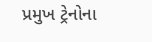પ્રમુખ ટ્રેનોના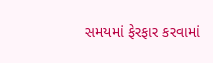સમયમાં ફેરફાર કરવામાં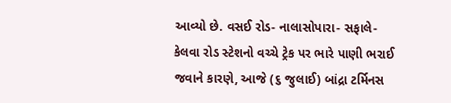આવ્યો છે. વસઈ રોડ- નાલાસોપારા- સફાલે- કેલવા રોડ સ્ટેશનો વચ્ચે ટ્રેક પર ભારે પાણી ભરાઈ જવાને કારણે, આજે (૬ જુલાઈ) બાંદ્રા ટર્મિનસ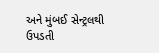અને મુંબઈ સેન્ટ્રલથી ઉપડતી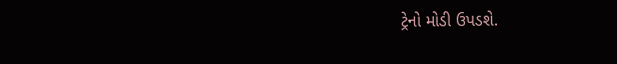ટ્રેનો મોડી ઉપડશે.